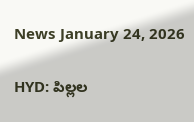News January 24, 2026

HYD: పిల్లల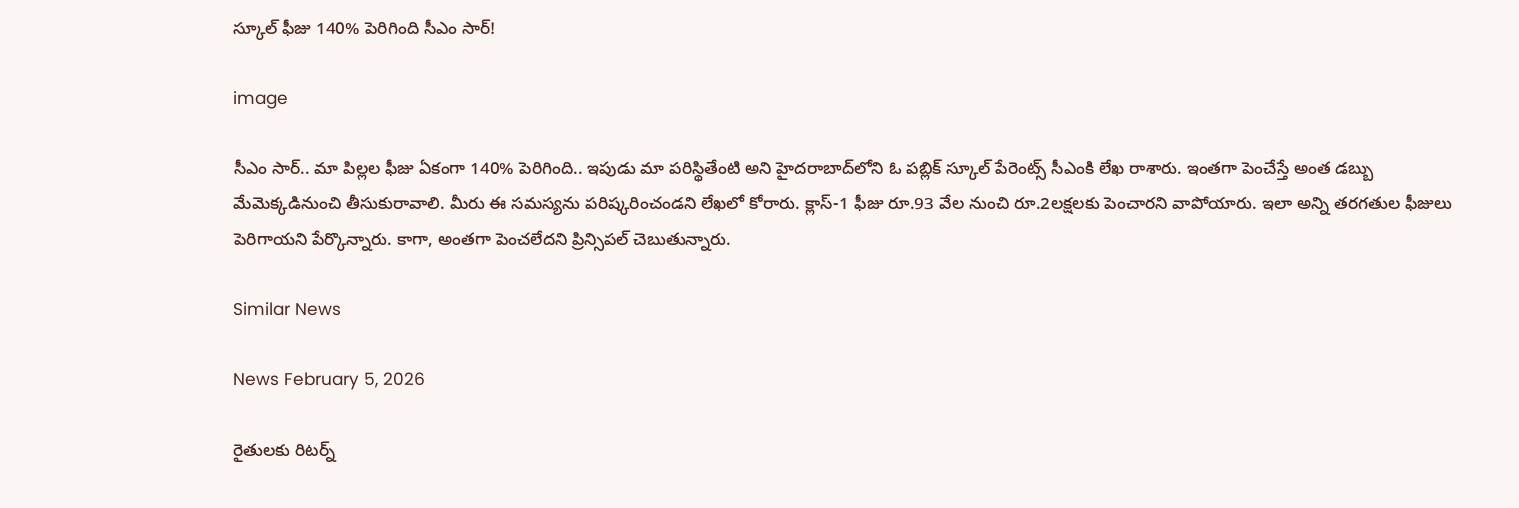స్కూల్ ఫీజు 140% పెరిగింది సీఎం సార్!

image

సీఎం సార్.. మా పిల్లల ఫీజు ఏకంగా 140% పెరిగింది.. ఇపుడు మా పరిస్థితేంటి అని హైదరాబాద్‌లోని ఓ పబ్లిక్ స్కూల్ పేరెంట్స్ సీఎంకి లేఖ రాశారు. ఇంతగా పెంచేస్తే అంత డబ్బు మేమెక్కడినుంచి తీసుకురావాలి. మీరు ఈ సమస్యను పరిష్కరించండని లేఖలో కోరారు. క్లాస్-1 ఫీజు రూ.93 వేల నుంచి రూ.2లక్షలకు పెంచారని వాపోయారు. ఇలా అన్ని తరగతుల ఫీజులు పెరిగాయని పేర్కొన్నారు. కాగా, అంతగా పెంచలేదని ప్రిన్సిపల్ చెబుతున్నారు.

Similar News

News February 5, 2026

రైతులకు రిటర్న్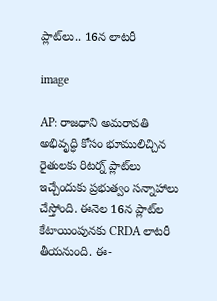ప్లాట్‌లు.. 16న లాటరీ

image

AP: రాజధాని అమరావతి అభివృద్ధి కోసం భూములిచ్చిన రైతులకు రిటర్న్ ప్లాట్‌లు ఇచ్చేందుకు ప్రభుత్వం సన్నాహాలు చేస్తోంది. ఈనెల 16న ప్లాట్‌ల కేటాయింపునకు CRDA లాటరీ తీయనుంది. ఈ-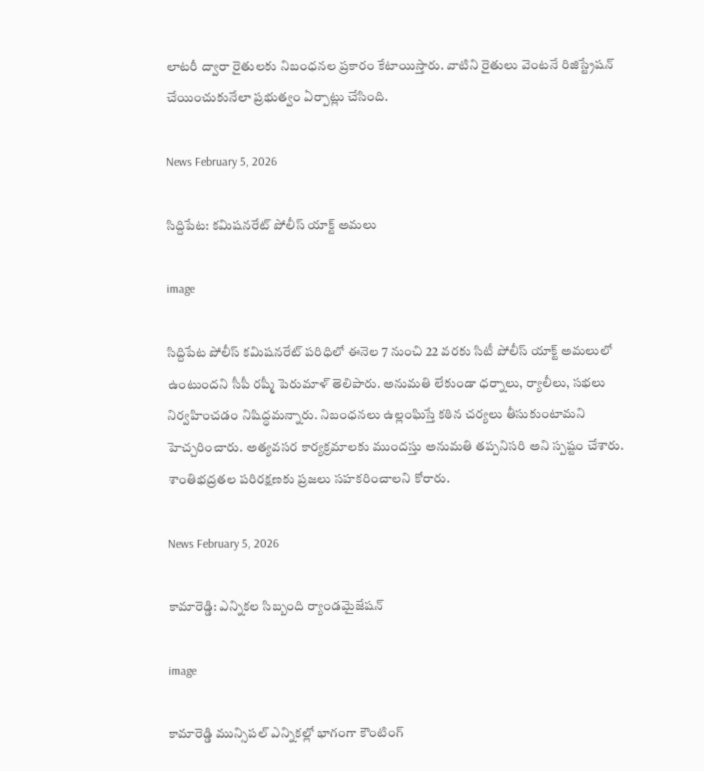లాటరీ ద్వారా రైతులకు నిబంధనల ప్రకారం కేటాయిస్తారు. వాటిని రైతులు వెంటనే రిజిస్ట్రేషన్ చేయించుకునేలా ప్రభుత్వం ఏర్పాట్లు చేసింది.

News February 5, 2026

సిద్దిపేట: కమిషనరేట్‌ పోలీస్ యాక్ట్ అమలు

image

సిద్దిపేట పోలీస్ కమిషనరేట్ పరిధిలో ఈనెల 7 నుంచి 22 వరకు సిటీ పోలీస్ యాక్ట్ అమలులో ఉంటుందని సీపీ రష్మీ పెరుమాళ్ తెలిపారు. అనుమతి లేకుండా ధర్నాలు, ర్యాలీలు, సభలు నిర్వహించడం నిషిద్ధమన్నారు. నిబంధనలు ఉల్లంఘిస్తే కఠిన చర్యలు తీసుకుంటామని హెచ్చరించారు. అత్యవసర కార్యక్రమాలకు ముందస్తు అనుమతి తప్పనిసరి అని స్పష్టం చేశారు. శాంతిభద్రతల పరిరక్షణకు ప్రజలు సహకరించాలని కోరారు.

News February 5, 2026

కామారెడ్డి: ఎన్నికల సిబ్బంది ర్యాండమైజేషన్

image

కామారెడ్డి మున్సిపల్ ఎన్నికల్లో భాగంగా కౌంటింగ్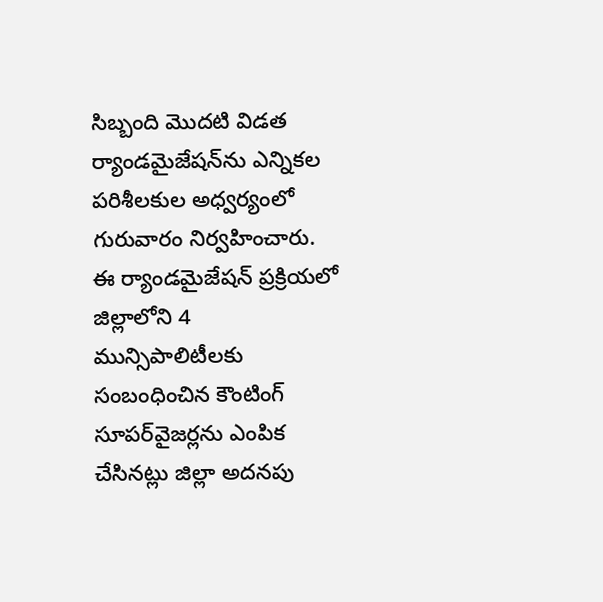సిబ్బంది మొదటి విడత ర్యాండమైజేషన్‌ను ఎన్నికల పరిశీలకుల అధ్వర్యంలో గురువారం నిర్వహించారు. ఈ ర్యాండమైజేషన్ ప్రక్రియలో జిల్లాలోని 4 మున్సిపాలిటీలకు సంబంధించిన కౌంటింగ్ సూపర్‌వైజర్లను ఎంపిక చేసినట్లు జిల్లా అదనపు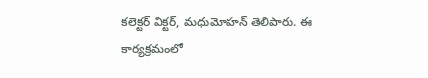కలెక్టర్ విక్టర్, మధుమోహన్ తెలిపారు. ఈ కార్యక్రమంలో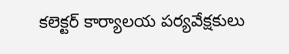కలెక్టర్ కార్యాలయ పర్యవేక్షకులు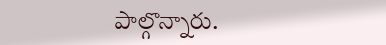పాల్గొన్నారు.